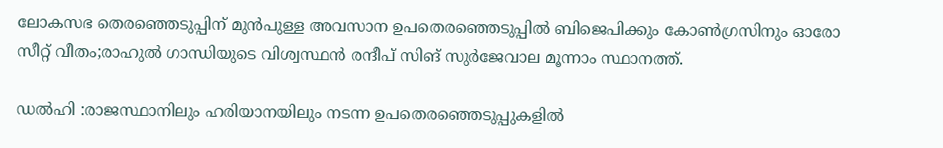ലോകസഭ തെരഞ്ഞെടുപ്പിന് മുന്‍പുള്ള അവസാന ഉപതെരഞ്ഞെടുപ്പില്‍ ബിജെപിക്കും കോണ്‍ഗ്രസിനും ഓരോ സീറ്റ്‌ വീതം;രാഹുല്‍ ഗാന്ധിയുടെ വിശ്വസ്ഥന്‍ രന്ദീപ് സിങ് സുര്‍ജേവാല മൂന്നാം സ്ഥാനത്ത്.

ഡല്‍ഹി :രാജസ്ഥാനിലും ഹരിയാനയിലും നടന്ന ഉപതെരഞ്ഞെടുപ്പുകളില്‍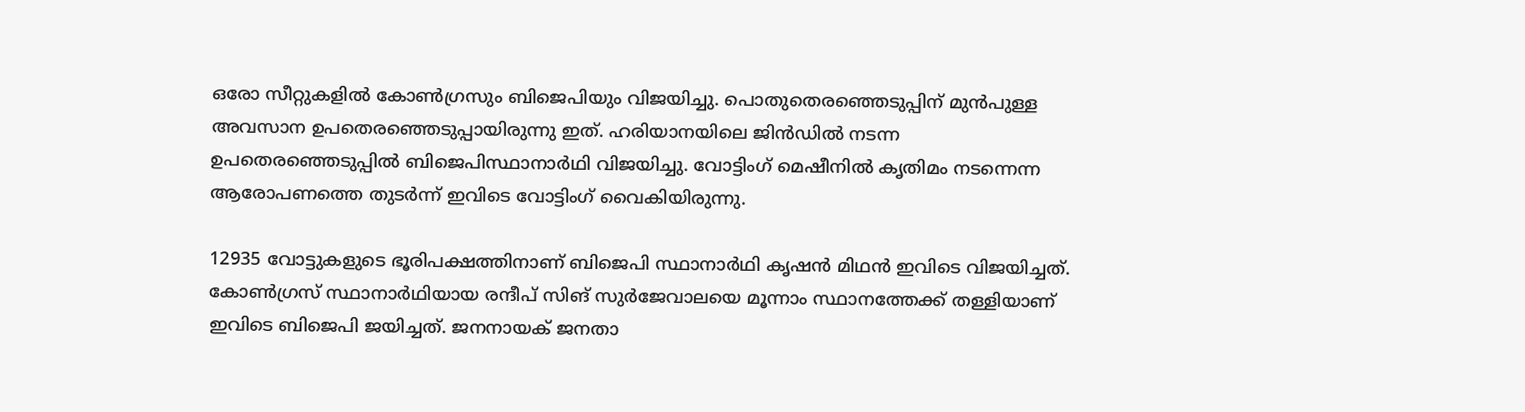ഒരോ സീറ്റുകളില്‍ കോണ്‍ഗ്രസും ബിജെപിയും വിജയിച്ചു. പൊതുതെരഞ്ഞെടുപ്പിന് മുന്‍പുള്ള അവസാന ഉപതെര‍ഞ്ഞെടുപ്പായിരുന്നു ഇത്. ഹരിയാനയിലെ ജിന്‍ഡില്‍ നടന്ന ഉപതെരഞ്ഞെടുപ്പില്‍ ബിജെപിസ്ഥാനാര്‍ഥി വിജയിച്ചു. വോട്ടിംഗ് മെഷീനില്‍ കൃതിമം നടന്നെന്ന ആരോപണത്തെ തുടര്‍ന്ന് ഇവിടെ വോട്ടിംഗ് വൈകിയിരുന്നു.

12935 വോട്ടുകളുടെ ഭൂരിപക്ഷത്തിനാണ് ബിജെപി സ്ഥാനാര്‍ഥി കൃഷന്‍ മിഥന്‍ ഇവിടെ വിജയിച്ചത്. കോണ്‍ഗ്രസ് സ്ഥാനാര്‍ഥിയായ രന്ദീപ് സിങ് സുര്‍ജേവാലയെ മൂന്നാം സ്ഥാനത്തേക്ക് തള്ളിയാണ് ഇവിടെ ബിജെപി ജയിച്ചത്. ജനനായക് ജനതാ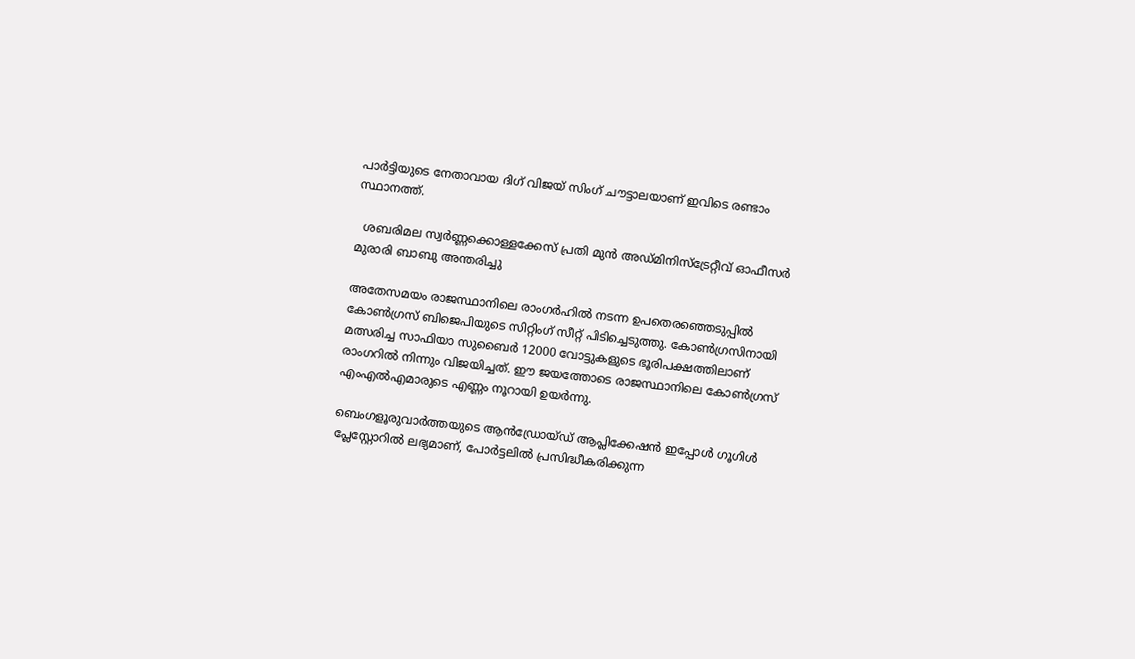പാര്‍ട്ടിയുടെ നേതാവായ ദിഗ് വിജയ് സിംഗ് ചൗട്ടാലയാണ് ഇവിടെ രണ്ടാം സ്ഥാനത്ത്.

  ശബരിമല സ്വർണ്ണക്കൊള്ളക്കേസ് പ്രതി മുൻ അഡ്മിനിസ്ട്രേറ്റീവ് ഓഫീസർ മുരാരി ബാബു അന്തരിച്ചു

അതേസമയം രാജസ്ഥാനിലെ രാംഗര്‍ഹില്‍ നടന്ന ഉപതെരഞ്ഞെടുപ്പില്‍ കോണ്‍ഗ്രസ് ബിജെപിയുടെ സിറ്റിംഗ് സീറ്റ് പിടിച്ചെടുത്തു. കോണ്‍ഗ്രസിനായി മത്സരിച്ച സാഫിയാ സുബൈര്‍ 12000 വോട്ടുകളുടെ ഭൂരിപക്ഷത്തിലാണ് രാംഗറില്‍ നിന്നും വിജയിച്ചത്. ഈ ജയത്തോടെ രാജസ്ഥാനിലെ കോണ്‍ഗ്രസ് എംഎല്‍എമാരുടെ എണ്ണം നൂറായി ഉയര്‍ന്നു.

ബെംഗളൂരുവാർത്തയുടെ ആൻഡ്രോയ്ഡ് ആപ്ലിക്കേഷൻ ഇപ്പോൾ ഗൂഗിൾ പ്ലേസ്റ്റോറിൽ ലഭ്യമാണ്, പോർട്ടലിൽ പ്രസിദ്ധീകരിക്കുന്ന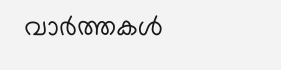വാർത്തകൾ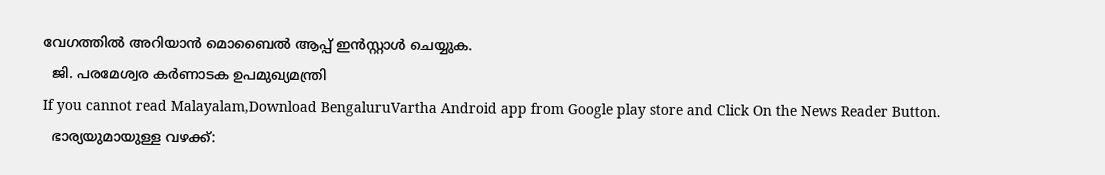വേഗത്തിൽ അറിയാൻ മൊബൈൽ ആപ്പ് ഇൻസ്റ്റാൾ ചെയ്യുക.
  ജി. പരമേശ്വര കർണാടക ഉപമുഖ്യമന്ത്രി
If you cannot read Malayalam,Download BengaluruVartha Android app from Google play store and Click On the News Reader Button.
  ഭാര്യയുമായുള്ള വഴക്ക്: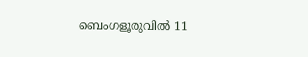ബെംഗളൂരുവിൽ 11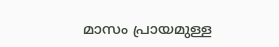മാസം പ്രായമുള്ള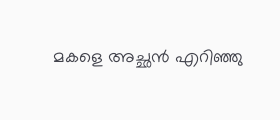മകളെ അച്ഛൻ എറിഞ്ഞു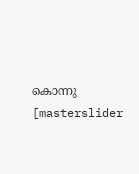കൊന്നു
[masterslider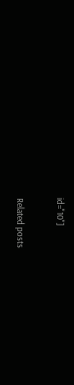id="10"]

Related posts